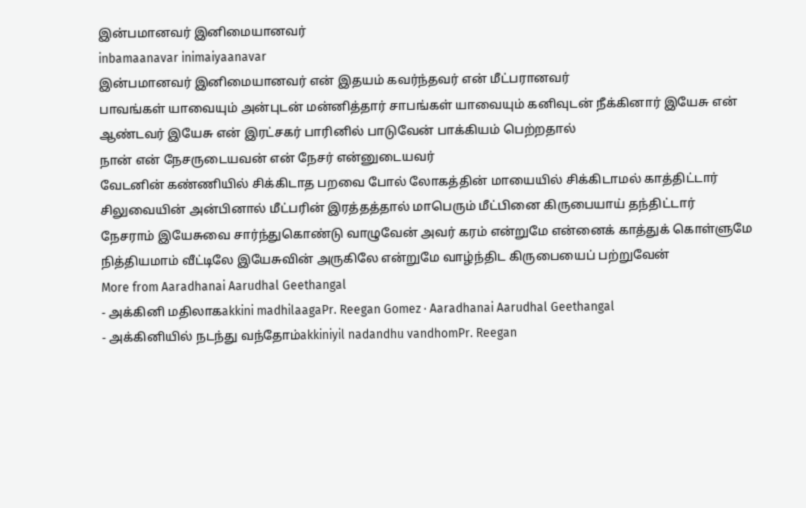இன்பமானவர் இனிமையானவர்
inbamaanavar inimaiyaanavar
இன்பமானவர் இனிமையானவர் என் இதயம் கவர்ந்தவர் என் மீட்பரானவர்
பாவங்கள் யாவையும் அன்புடன் மன்னித்தார் சாபங்கள் யாவையும் கனிவுடன் நீக்கினார் இயேசு என் ஆண்டவர் இயேசு என் இரட்சகர் பாரினில் பாடுவேன் பாக்கியம் பெற்றதால்
நான் என் நேசருடையவன் என் நேசர் என்னுடையவர்
வேடனின் கண்ணியில் சிக்கிடாத பறவை போல் லோகத்தின் மாயையில் சிக்கிடாமல் காத்திட்டார் சிலுவையின் அன்பினால் மீட்பரின் இரத்தத்தால் மாபெரும் மீட்பினை கிருபையாய் தந்திட்டார்
நேசராம் இயேசுவை சார்ந்துகொண்டு வாழுவேன் அவர் கரம் என்றுமே என்னைக் காத்துக் கொள்ளுமே நித்தியமாம் வீட்டிலே இயேசுவின் அருகிலே என்றுமே வாழ்ந்திட கிருபையைப் பற்றுவேன்
More from Aaradhanai Aarudhal Geethangal
- அக்கினி மதிலாகakkini madhilaagaPr. Reegan Gomez · Aaradhanai Aarudhal Geethangal
- அக்கினியில் நடந்து வந்தோம்akkiniyil nadandhu vandhomPr. Reegan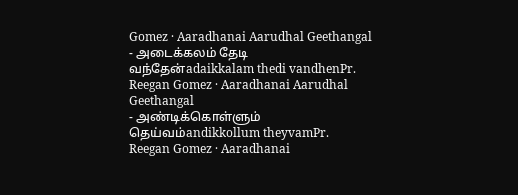Gomez · Aaradhanai Aarudhal Geethangal
- அடைக்கலம் தேடி வந்தேன்adaikkalam thedi vandhenPr. Reegan Gomez · Aaradhanai Aarudhal Geethangal
- அண்டிக்கொள்ளும் தெய்வம்andikkollum theyvamPr. Reegan Gomez · Aaradhanai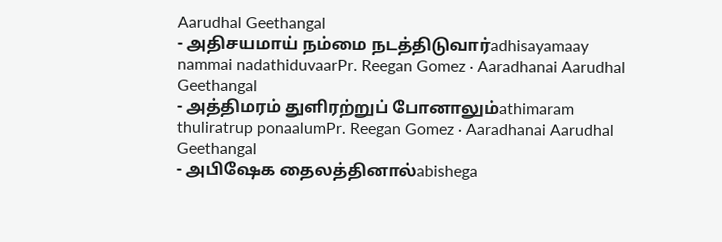Aarudhal Geethangal
- அதிசயமாய் நம்மை நடத்திடுவார்adhisayamaay nammai nadathiduvaarPr. Reegan Gomez · Aaradhanai Aarudhal Geethangal
- அத்திமரம் துளிரற்றுப் போனாலும்athimaram thuliratrup ponaalumPr. Reegan Gomez · Aaradhanai Aarudhal Geethangal
- அபிஷேக தைலத்தினால்abishega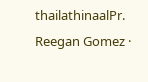thailathinaalPr. Reegan Gomez ·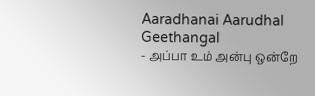Aaradhanai Aarudhal Geethangal
- அப்பா உம் அன்பு ஒன்றே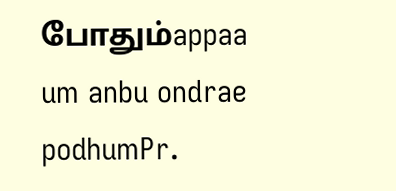போதும்appaa um anbu ondrae podhumPr.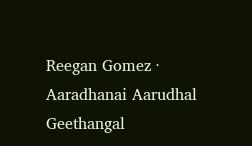Reegan Gomez · Aaradhanai Aarudhal Geethangal